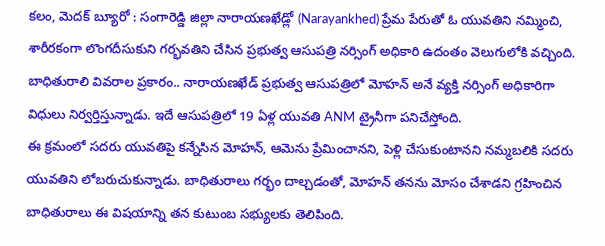కలం, మెదక్ బ్యూరో : సంగారెడ్డి జిల్లా నారాయణఖేడ్లో (Narayankhed) ప్రేమ పేరుతో ఓ యువతిని నమ్మించి, శారీరకంగా లొంగదీసుకుని గర్భవతిని చేసిన ప్రభుత్వ ఆసుపత్రి నర్సింగ్ అధికారి ఉదంతం వెలుగులోకి వచ్చింది. బాధితురాలి వివరాల ప్రకారం.. నారాయణఖేడ్ ప్రభుత్వ ఆసుపత్రిలో మోహన్ అనే వ్యక్తి నర్సింగ్ అధికారిగా విధులు నిర్వర్తిస్తున్నాడు. ఇదే ఆసుపత్రిలో 19 ఏళ్ల యువతి ANM ట్రైనీగా పనిచేస్తోంది.
ఈ క్రమంలో సదరు యువతిపై కన్నేసిన మోహన్, ఆమెను ప్రేమించానని, పెళ్లి చేసుకుంటానని నమ్మబలికి సదరు యువతిని లోబరుచుకున్నాడు. బాధితురాలు గర్భం దాల్చడంతో, మోహన్ తనను మోసం చేశాడని గ్రహించిన బాధితురాలు ఈ విషయాన్ని తన కుటుంబ సభ్యులకు తెలిపింది.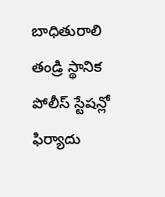బాధితురాలి తండ్రి స్థానిక పోలీస్ స్టేషన్లో ఫిర్యాదు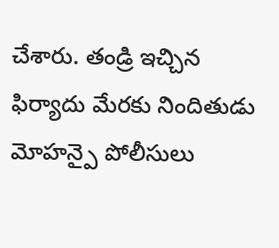చేశారు. తండ్రి ఇచ్చిన ఫిర్యాదు మేరకు నిందితుడు మోహన్పై పోలీసులు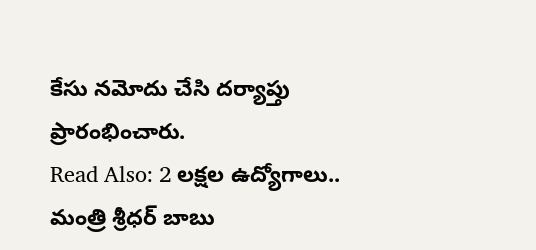కేసు నమోదు చేసి దర్యాప్తు ప్రారంభించారు.
Read Also: 2 లక్షల ఉద్యోగాలు.. మంత్రి శ్రీధర్ బాబు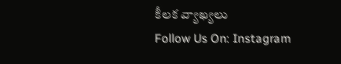కీలక వ్యాఖ్యలు
Follow Us On: Instagram